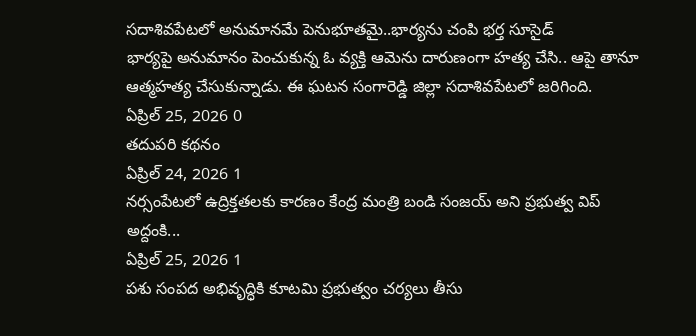సదాశివపేటలో అనుమానమే పెనుభూతమై..భార్యను చంపి భర్త సూసైడ్
భార్యపై అనుమానం పెంచుకున్న ఓ వ్యక్తి ఆమెను దారుణంగా హత్య చేసి.. ఆపై తానూ ఆత్మహత్య చేసుకున్నాడు. ఈ ఘటన సంగారెడ్డి జిల్లా సదాశివపేటలో జరిగింది.
ఏప్రిల్ 25, 2026 0
తదుపరి కథనం
ఏప్రిల్ 24, 2026 1
నర్సంపేటలో ఉద్రిక్తతలకు కారణం కేంద్ర మంత్రి బండి సంజయ్ అని ప్రభుత్వ విప్ అద్దంకి...
ఏప్రిల్ 25, 2026 1
పశు సంపద అభివృద్ధికి కూటమి ప్రభుత్వం చర్యలు తీసు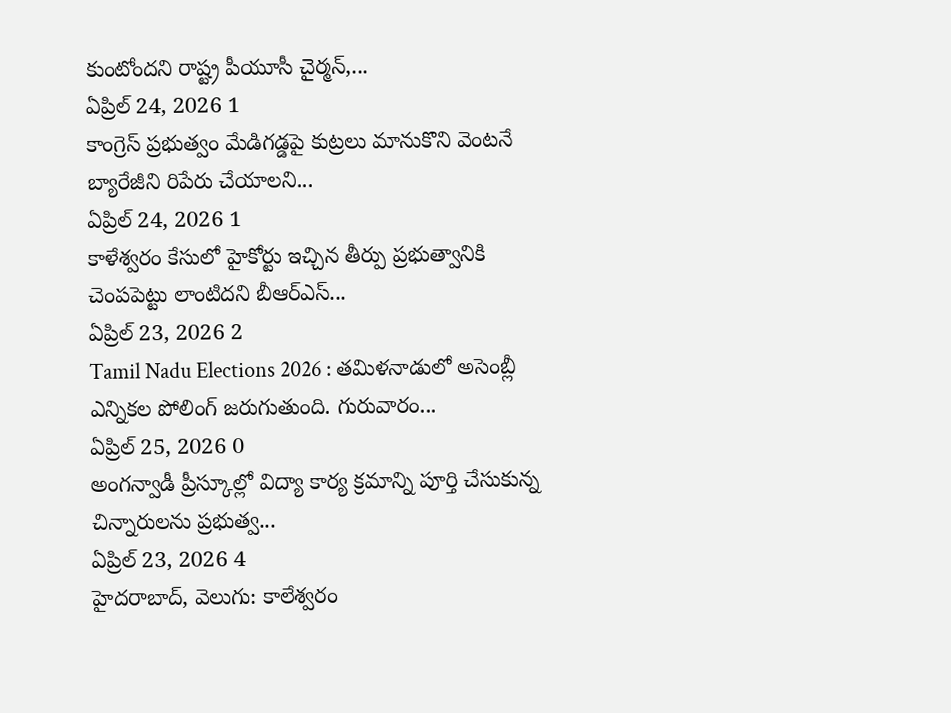కుంటోందని రాష్ట్ర పీయూసీ చైర్మన్,...
ఏప్రిల్ 24, 2026 1
కాంగ్రెస్ ప్రభుత్వం మేడిగడ్డపై కుట్రలు మానుకొని వెంటనే బ్యారేజీని రిపేరు చేయాలని...
ఏప్రిల్ 24, 2026 1
కాళేశ్వరం కేసులో హైకోర్టు ఇచ్చిన తీర్పు ప్రభుత్వానికి చెంపపెట్టు లాంటిదని బీఆర్ఎస్...
ఏప్రిల్ 23, 2026 2
Tamil Nadu Elections 2026 : తమిళనాడులో అసెంబ్లీ ఎన్నికల పోలింగ్ జరుగుతుంది. గురువారం...
ఏప్రిల్ 25, 2026 0
అంగన్వాడీ ప్రీస్కూల్లో విద్యా కార్య క్రమాన్ని పూర్తి చేసుకున్న చిన్నారులను ప్రభుత్వ...
ఏప్రిల్ 23, 2026 4
హైదరాబాద్, వెలుగు: కాలేశ్వరం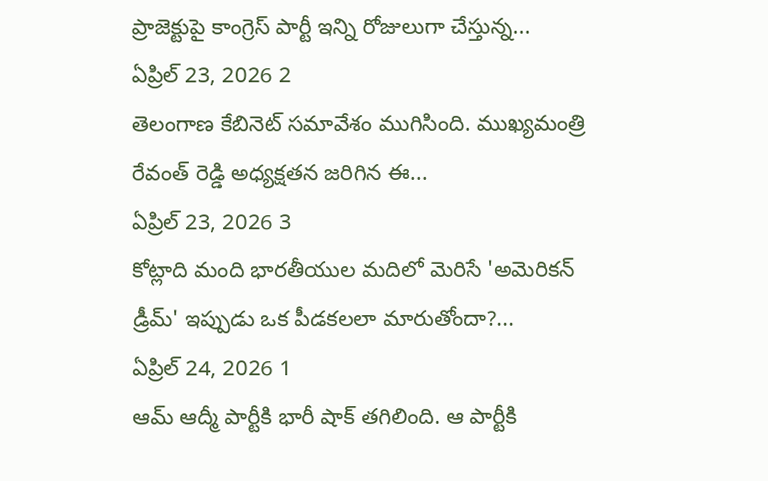ప్రాజెక్టుపై కాంగ్రెస్ పార్టీ ఇన్ని రోజులుగా చేస్తున్న...
ఏప్రిల్ 23, 2026 2
తెలంగాణ కేబినెట్ సమావేశం ముగిసింది. ముఖ్యమంత్రి రేవంత్ రెడ్డి అధ్యక్షతన జరిగిన ఈ...
ఏప్రిల్ 23, 2026 3
కోట్లాది మంది భారతీయుల మదిలో మెరిసే 'అమెరికన్ డ్రీమ్' ఇప్పుడు ఒక పీడకలలా మారుతోందా?...
ఏప్రిల్ 24, 2026 1
ఆమ్ ఆద్మీ పార్టీకి భారీ షాక్ తగిలింది. ఆ పార్టీకి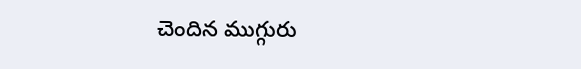చెందిన ముగ్గురు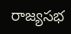రాజ్యసభ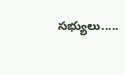సభ్యులు.....